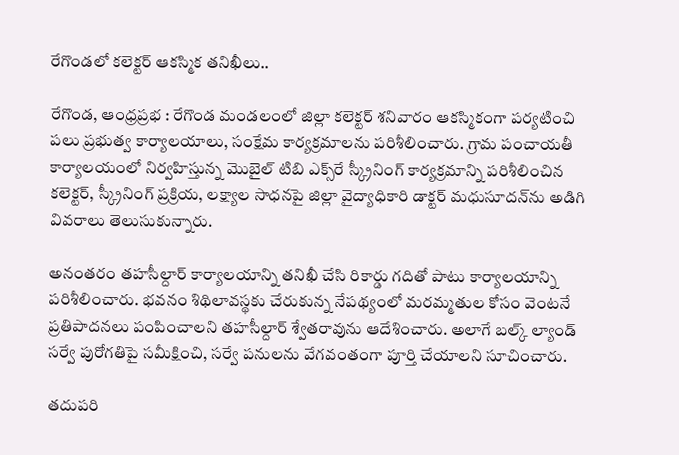రేగొండలో కలెక్టర్ ఆకస్మిక తనిఖీలు..

రేగొండ, ఆంధ్రప్రభ : రేగొండ మండలంలో జిల్లా కలెక్టర్ శనివారం ఆకస్మికంగా పర్యటించి పలు ప్రభుత్వ కార్యాలయాలు, సంక్షేమ కార్యక్రమాలను పరిశీలించారు. గ్రామ పంచాయతీ కార్యాలయంలో నిర్వహిస్తున్న మొబైల్ టిబి ఎక్స్‌రే స్క్రీనింగ్ కార్యక్రమాన్ని పరిశీలించిన కలెక్టర్, స్క్రీనింగ్ ప్రక్రియ, లక్ష్యాల సాధనపై జిల్లా వైద్యాధికారి డాక్టర్ మధుసూదన్‌ను అడిగి వివరాలు తెలుసుకున్నారు.

అనంతరం తహసీల్దార్ కార్యాలయాన్ని తనిఖీ చేసి రికార్డు గదితో పాటు కార్యాలయాన్ని పరిశీలించారు. భవనం శిథిలావస్థకు చేరుకున్న నేపథ్యంలో మరమ్మతుల కోసం వెంటనే ప్రతిపాదనలు పంపించాలని తహసీల్దార్ శ్వేతరావును ఆదేశించారు. అలాగే బల్క్ ల్యాండ్ సర్వే పురోగతిపై సమీక్షించి, సర్వే పనులను వేగవంతంగా పూర్తి చేయాలని సూచించారు.

తదుపరి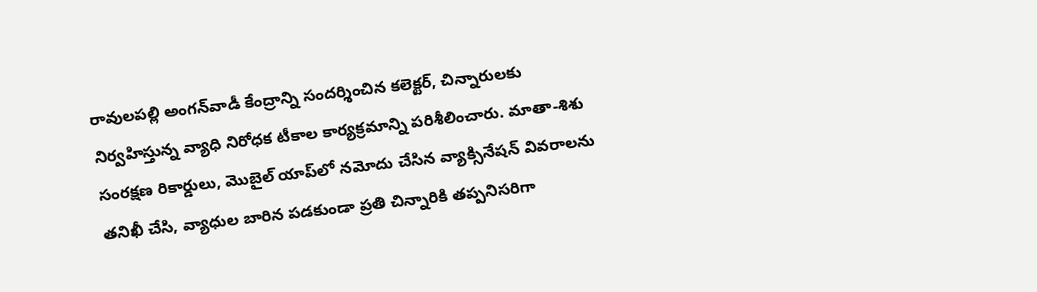రావులపల్లి అంగన్‌వాడీ కేంద్రాన్ని సందర్శించిన కలెక్టర్, చిన్నారులకు నిర్వహిస్తున్న వ్యాధి నిరోధక టీకాల కార్యక్రమాన్ని పరిశీలించారు. మాతా-శిశు సంరక్షణ రికార్డులు, మొబైల్ యాప్‌లో నమోదు చేసిన వ్యాక్సినేషన్ వివరాలను తనిఖీ చేసి, వ్యాధుల బారిన పడకుండా ప్రతి చిన్నారికి తప్పనిసరిగా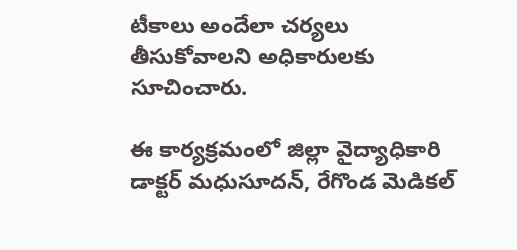టీకాలు అందేలా చర్యలు తీసుకోవాలని అధికారులకు సూచించారు.

ఈ కార్యక్రమంలో జిల్లా వైద్యాధికారి డాక్టర్ మధుసూదన్, రేగొండ మెడికల్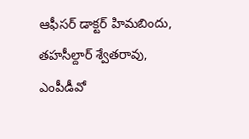ఆఫీసర్ డాక్టర్ హిమబిందు, తహసీల్దార్ శ్వేతరావు, ఎంపీడీవో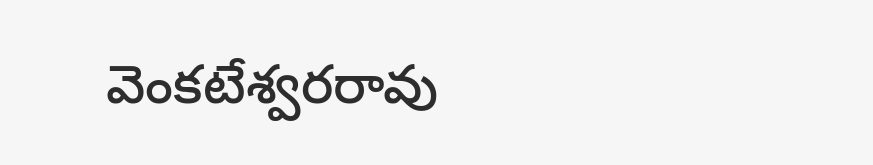వెంకటేశ్వరరావు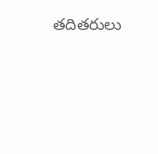తదితరులు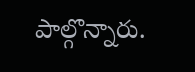పాల్గొన్నారు.